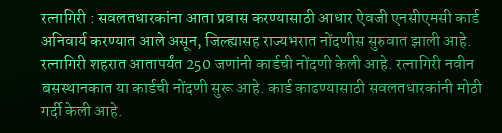रत्नागिरी : सवलतधारकांना आता प्रवास करण्यासाठी आधार ऐवजी एनसीएमसी कार्ड अनिवार्य करण्यात आले असून, जिल्ह्यासह राज्यभरात नोंदणीस सुरुवात झाली आहे. रत्नागिरी शहरात आतापर्यंत 250 जणांनी कार्डची नोंदणी केली आहे. रत्नागिरी नवीन बसस्थानकात या कार्डची नोंदणी सुरू आहे. कार्ड काढण्यासाठी सवलतधारकांनी मोठी गर्दी केली आहे.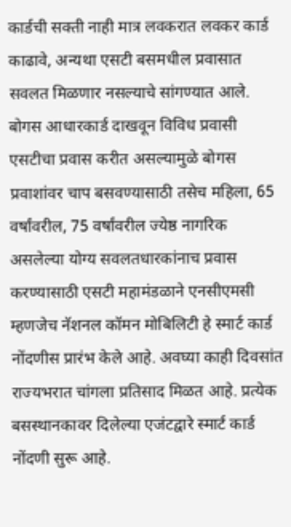कार्डची सक्ती नाही मात्र लवकरात लवकर कार्ड काढावे, अन्यथा एसटी बसमधील प्रवासात सवलत मिळणार नसल्याचे सांगण्यात आले.
बोगस आधारकार्ड दाखवून विविध प्रवासी एसटीचा प्रवास करीत असल्यामुळे बोगस प्रवाशांवर चाप बसवण्यासाठी तसेच महिला, 65 वर्षांवरील, 75 वर्षांवरील ज्येष्ठ नागरिक असलेल्या योग्य सवलतधारकांनाच प्रवास करण्यासाठी एसटी महामंडळाने एनसीएमसी म्हणजेच नॅशनल कॉमन मोबिलिटी हे स्मार्ट कार्ड नोंदणीस प्रारंभ केले आहे. अवघ्या काही दिवसांत राज्यभरात चांगला प्रतिसाद मिळत आहे. प्रत्येक बसस्थानकावर दिलेल्या एजंटद्वारे स्मार्ट कार्ड नोंदणी सुरू आहे.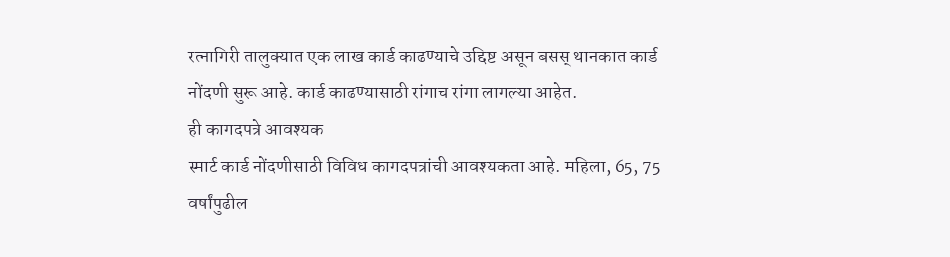रत्नागिरी तालुक्यात एक लाख कार्ड काढण्याचे उद्दिष्ट असून बसस् थानकात कार्ड नोंदणी सुरू आहे. कार्ड काढण्यासाठी रांगाच रांगा लागल्या आहेत.
ही कागदपत्रे आवश्यक
स्मार्ट कार्ड नोंदणीसाठी विविध कागदपत्रांची आवश्यकता आहे. महिला, 65, 75 वर्षांपुढील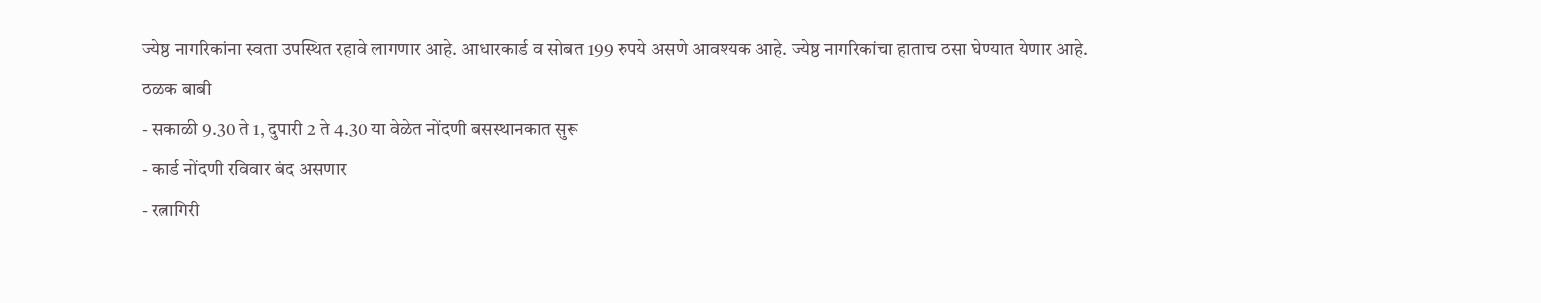ज्येष्ठ नागरिकांना स्वता उपस्थित रहावे लागणार आहे. आधारकार्ड व सोबत 199 रुपये असणे आवश्यक आहे. ज्येष्ठ नागरिकांचा हाताच ठसा घेण्यात येणार आहे.
ठळक बाबी
- सकाळी 9.30 ते 1, दुपारी 2 ते 4.30 या वेळेत नोंदणी बसस्थानकात सुरू
- कार्ड नोंदणी रविवार बंद असणार
- रत्नागिरी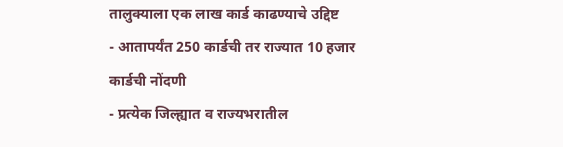तालुक्याला एक लाख कार्ड काढण्याचे उद्दिष्ट
- आतापर्यंत 250 कार्डची तर राज्यात 10 हजार कार्डची नोंदणी
- प्रत्येक जिल्ह्यात व राज्यभरातील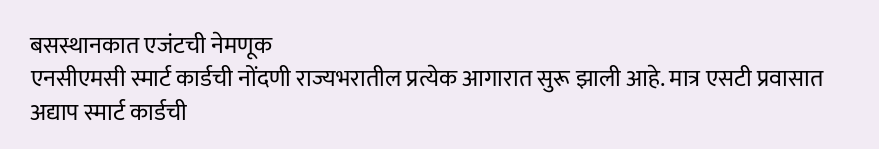बसस्थानकात एजंटची नेमणूक
एनसीएमसी स्मार्ट कार्डची नोंदणी राज्यभरातील प्रत्येक आगारात सुरू झाली आहे. मात्र एसटी प्रवासात अद्याप स्मार्ट कार्डची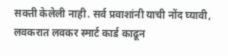सक्ती केलेली नाही. सर्व प्रवाशांनी याची नोंद घ्यावी, लवकरात लवकर स्मार्ट कार्ड काढून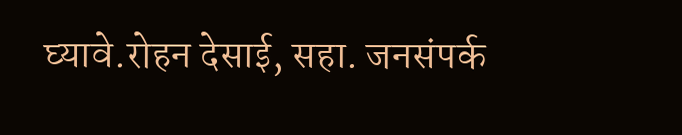घ्यावे.रोहन देसाई, सहा. जनसंपर्क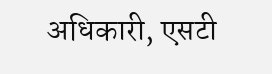अधिकारी, एसटी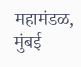महामंडळ, मुंबई